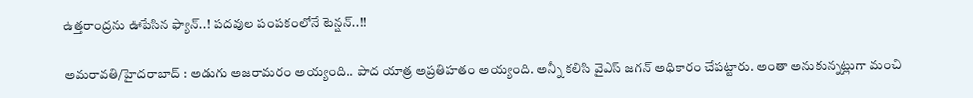ఉత్తరాంద్రను ఊపేసిన ఫ్యాన్..! పదవుల పంపకంలోనే టెన్షన్..!!

అమరావతి/హైదరాబాద్ : అడుగు అజరామరం అయ్యంది.. పాద యాత్ర అప్రతిహతం అయ్యంది. అన్నీ కలిసి వైఎస్ జగన్ అధికారం చేపట్టారు. అంతా అనుకున్నట్లుగా మంచి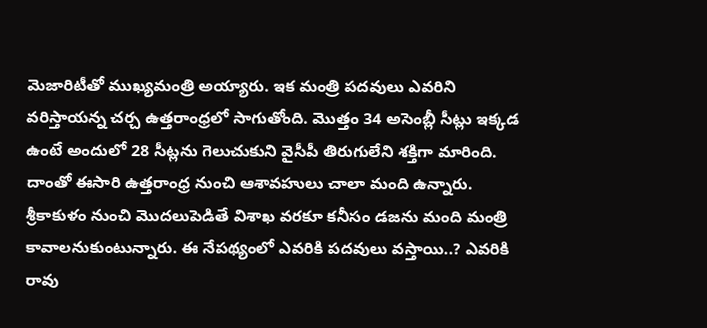మెజారిటీతో ముఖ్యమంత్రి అయ్యారు. ఇక మంత్రి పదవులు ఎవరిని వరిస్తాయన్న చర్చ ఉత్తరాంధ్రలో సాగుతోంది. మొత్తం 34 అసెంబ్లీ సీట్లు ఇక్కడ ఉంటే అందులో 28 సీట్లను గెలుచుకుని వైసీపీ తిరుగులేని శక్తిగా మారింది. దాంతో ఈసారి ఉత్తరాంధ్ర నుంచి ఆశావహులు చాలా మంది ఉన్నారు. శ్రీకాకుళం నుంచి మొదలుపెడితే విశాఖ వరకూ కనీసం డజను మంది మంత్రి కావాలనుకుంటున్నారు. ఈ నేపథ్యంలో ఎవరికి పదవులు వస్తాయి..? ఎవరికి రావు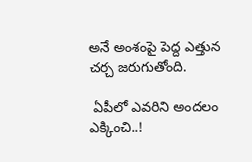అనే అంశంపై పెద్ద ఎత్తున చర్చ జరుగుతోంది.

 ఏపీలో ఎవరిని అందలం ఎక్కించి..!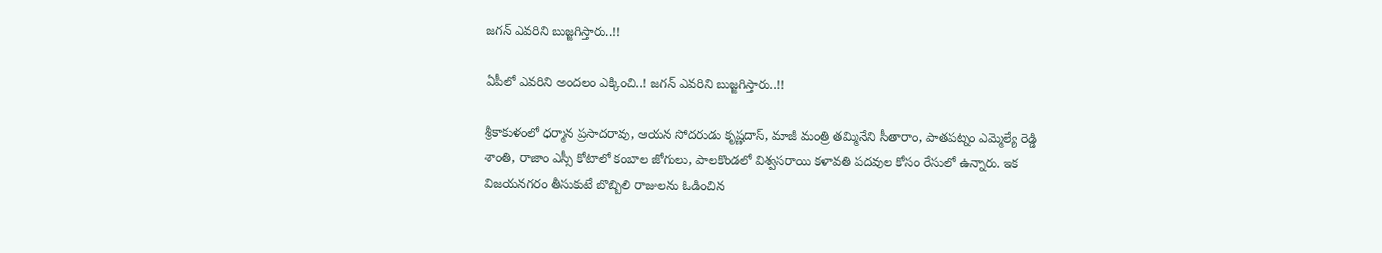జగన్ ఎవరిని బుజ్జగిస్తారు..!!

ఏపీలో ఎవరిని అందలం ఎక్కించి..! జగన్ ఎవరిని బుజ్జగిస్తారు..!!

శ్రీకాకుళంలో ధర్మాన ప్రసాదరావు, ఆయన సోదరుడు కృష్ణదాస్, మాజీ మంత్రి తమ్మినేని సీతారాం, పాతపట్నం ఎమ్మెల్యే రెడ్డి శాంతి, రాజాం ఎస్సీ కోటాలో కంబాల జోగులు, పాలకొండలో విశ్వసరాయి కళావతి పదవుల కోసం రేసులో ఉన్నారు. ఇక విజయన‌గరం తీసుకుటే బొబ్బిలి రాజులను ఓడించిన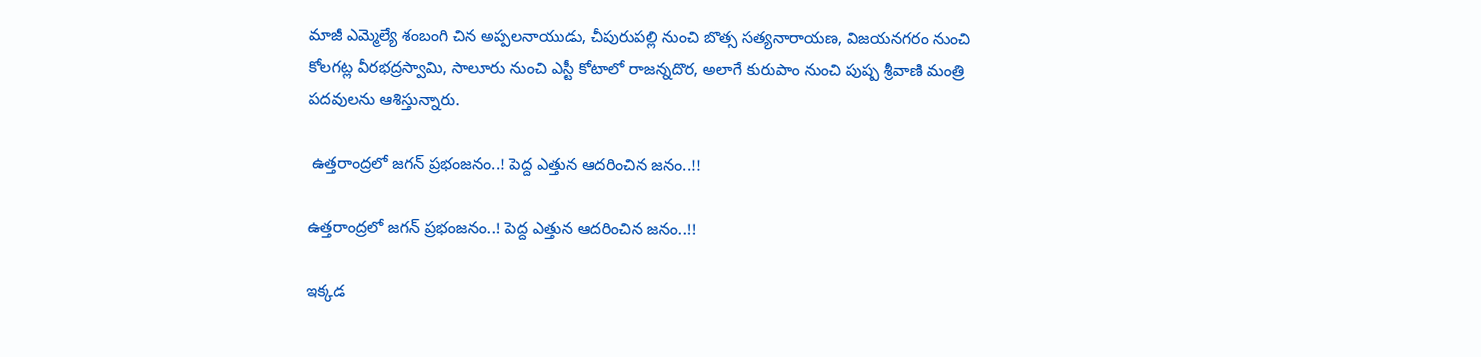మాజీ ఎమ్మెల్యే శంబంగి చిన అప్పలనాయుడు, చీపురుపల్లి నుంచి బొత్స సత్యనారాయణ, విజయనగరం నుంచి కోలగట్ల వీరభద్రస్వామి, సాలూరు నుంచి ఎస్టీ కోటాలో రాజన్నదొర, అలాగే కురుపాం నుంచి పుష్ప శ్రీవాణి మంత్రి పదవులను ఆశిస్తున్నారు.

 ఉత్తరాంద్రలో జగన్ ప్రభంజనం..! పెద్ద ఎత్తున ఆదరించిన జనం..!!

ఉత్తరాంద్రలో జగన్ ప్రభంజనం..! పెద్ద ఎత్తున ఆదరించిన జనం..!!

ఇక్కడ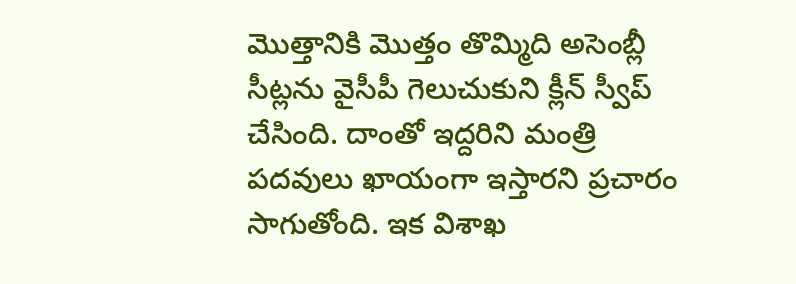మొత్తానికి మొత్తం తొమ్మిది అసెంబ్లీ సీట్లను వైసీపీ గెలుచుకుని క్లీన్ స్వీప్ చేసింది. దాంతో ఇద్దరిని మంత్రి పదవులు ఖాయంగా ఇస్తారని ప్రచారం సాగుతోంది. ఇక విశాఖ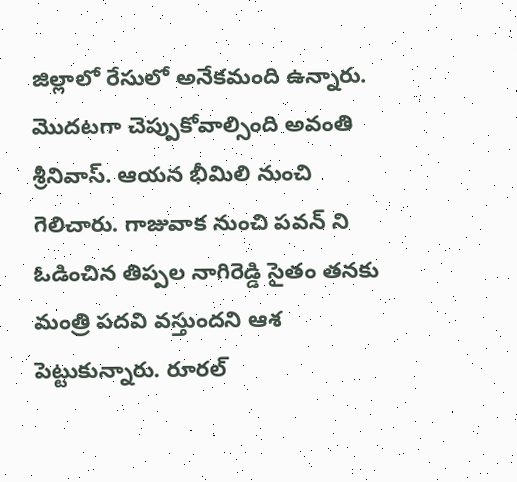జిల్లాలో రేసులో అనేకమంది ఉన్నారు. మొదటగా చెప్పుకోవాల్సింది అవంతి శ్రీనివాస్. ఆయన భీమిలి నుంచి గెలిచారు. గాజువాక నుంచి పవన్ ని ఓడించిన తిప్పల నాగిరెడ్డి సైతం తనకు మంత్రి పదవి వస్తుందని ఆశ పెట్టుకున్నారు. రూరల్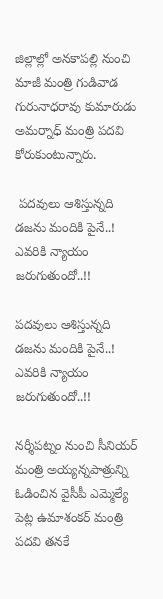జిల్లాల్లో అనకాపల్లి నుంచి మాజీ మంత్రి గుడివాడ గురునాధరావు కుమారుడు అమర్నాధ్ మంత్రి పదవి కోరుకుంటున్నారు.

 పదవులు ఆశిస్తున్నది డజను మందికి పైనే..! ఎవరికి న్యాయం జరుగుతుందో..!!

పదవులు ఆశిస్తున్నది డజను మందికి పైనే..! ఎవరికి న్యాయం జరుగుతుందో..!!

నర్శీపట్నం నుంచి సీనియర్ మంత్రి అయ్యన్నపాత్రున్ని ఓడించిన వైసీపీ ఎమ్మెల్యే పెట్ల ఉమాశంకర్ మంత్రి పదవి తనకే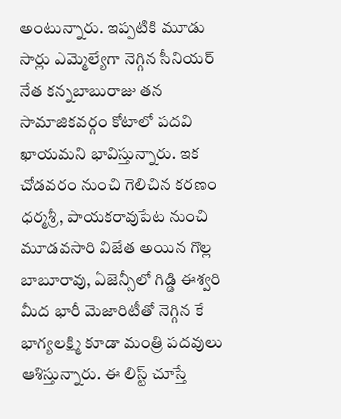అంటున్నారు. ఇప్పటికి మూడు సార్లు ఎమ్మెల్యేగా నెగ్గిన సీనియర్ నేత కన్నబాబురాజు తన సామాజికవర్గం కోటాలో పదవి ఖాయమని భావిస్తున్నారు. ఇక చోడవరం నుంచి గెలిచిన కరణం ధర్మశ్రీ, పాయకరావుపేట నుంచి మూడవసారి విజేత అయిన గొల్ల బాబూరావు, ఏజెన్సీలో గిడ్డి ఈశ్వరి మీద భారీ మెజారిటీతో నెగ్గిన కే భాగ్యలక్ష్మి కూడా మంత్రి పదవులు ఆశిస్తున్నారు. ఈ లిస్ట్ చూస్తే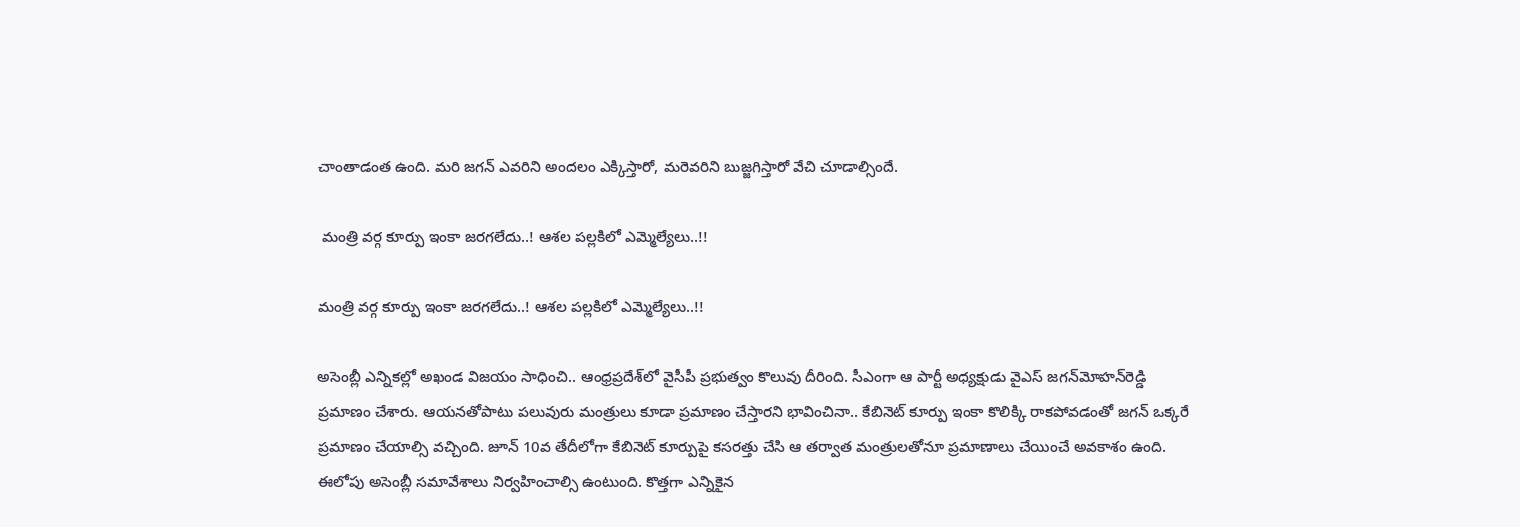చాంతాడంత ఉంది. మరి జగన్ ఎవరిని అందలం ఎక్కిస్తారో, మరెవరిని బుజ్జగిస్తారో వేచి చూడాల్సిందే.

 మంత్రి వర్గ కూర్పు ఇంకా జరగలేదు..! ఆశల పల్లకిలో ఎమ్మెల్యేలు..!!

మంత్రి వర్గ కూర్పు ఇంకా జరగలేదు..! ఆశల పల్లకిలో ఎమ్మెల్యేలు..!!

అసెంబ్లీ ఎన్నిక‌ల్లో అఖండ విజ‌యం సాధించి.. ఆంధ్రప్రదేశ్‌లో వైసీపీ ప్రభుత్వం కొలువు దీరింది. సీఎంగా ఆ పార్టీ అధ్యక్షుడు వైఎస్ జ‌గ‌న్‌మోహ‌న్‌రెడ్డి ప్రమాణం చేశారు. ఆయ‌న‌తోపాటు ప‌లువురు మంత్రులు కూడా ప్రమాణం చేస్తార‌ని భావించినా.. కేబినెట్ కూర్పు ఇంకా కొలిక్కి రాక‌పోవ‌డంతో జ‌గ‌న్ ఒక్కరే ప్రమాణం చేయాల్సి వ‌చ్చింది. జూన్ 10వ తేదీలోగా కేబినెట్ కూర్పుపై క‌స‌ర‌త్తు చేసి ఆ త‌ర్వాత మంత్రుల‌తోనూ ప్రమాణాలు చేయించే అవ‌కాశం ఉంది. ఈలోపు అసెంబ్లీ స‌మావేశాలు నిర్వహించాల్సి ఉంటుంది. కొత్తగా ఎన్నికైన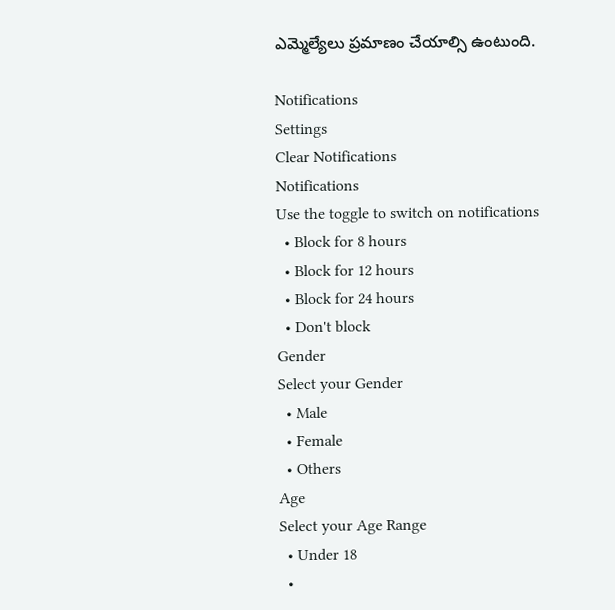ఎమ్మెల్యేలు ప్రమాణం చేయాల్సి ఉంటుంది.

Notifications
Settings
Clear Notifications
Notifications
Use the toggle to switch on notifications
  • Block for 8 hours
  • Block for 12 hours
  • Block for 24 hours
  • Don't block
Gender
Select your Gender
  • Male
  • Female
  • Others
Age
Select your Age Range
  • Under 18
  •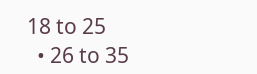18 to 25
  • 26 to 35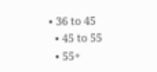• 36 to 45
  • 45 to 55
  • 55+